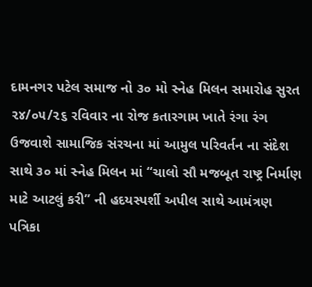દામનગર પટેલ સમાજ નો ૩૦ મો સ્નેહ મિલન સમારોહ સુરત ૨૪/૦૫/૨૬ રવિવાર ના રોજ કતારગામ ખાતે રંગા રંગ ઉજવાશે સામાજિક સંરચના માં આમુલ પરિવર્તન ના સંદેશ સાથે ૩૦ માં સ્નેહ મિલન માં “ચાલો સૌ મજબૂત રાષ્ટ્ર નિર્માણ માટે આટલું કરી” ની હદયસ્પર્શી અપીલ સાથે આમંત્રણ પત્રિકા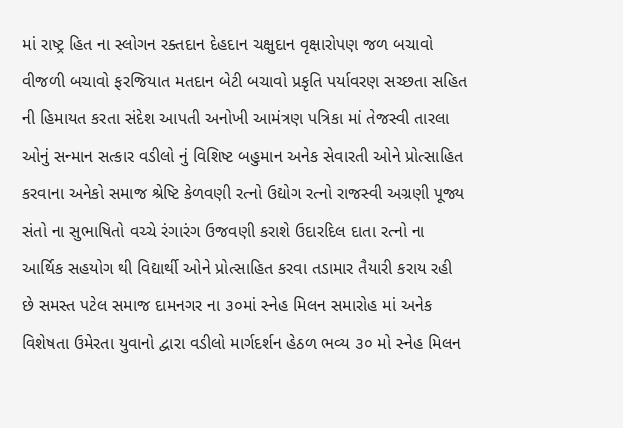માં રાષ્ટ્ર હિત ના સ્લોગન રક્તદાન દેહદાન ચક્ષુદાન વૃક્ષારોપણ જળ બચાવો વીજળી બચાવો ફરજિયાત મતદાન બેટી બચાવો પ્રકૃતિ પર્યાવરણ સચ્છતા સહિત ની હિમાયત કરતા સંદેશ આપતી અનોખી આમંત્રણ પત્રિકા માં તેજસ્વી તારલા ઓનું સન્માન સત્કાર વડીલો નું વિશિષ્ટ બહુમાન અનેક સેવારતી ઓને પ્રોત્સાહિત કરવાના અનેકો સમાજ શ્રેષ્ટિ કેળવણી રત્નો ઉદ્યોગ રત્નો રાજસ્વી અગ્રણી પૂજ્ય સંતો ના સુભાષિતો વચ્ચે રંગારંગ ઉજવણી કરાશે ઉદારદિલ દાતા રત્નો ના આર્થિક સહયોગ થી વિદ્યાર્થી ઓને પ્રોત્સાહિત કરવા તડામાર તૈયારી કરાય રહી છે સમસ્ત પટેલ સમાજ દામનગર ના ૩૦માં સ્નેહ મિલન સમારોહ માં અનેક વિશેષતા ઉમેરતા યુવાનો દ્વારા વડીલો માર્ગદર્શન હેઠળ ભવ્ય ૩૦ મો સ્નેહ મિલન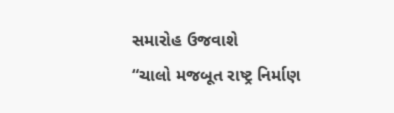સમારોહ ઉજવાશે
“ચાલો મજબૂત રાષ્ટ્ર નિર્માણ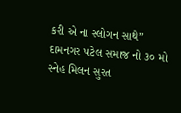કરી એ ના સ્લોગન સાથે” દામનગર પટેલ સમાજ નો ૩૦ મો સ્નેહ મિલન સુરત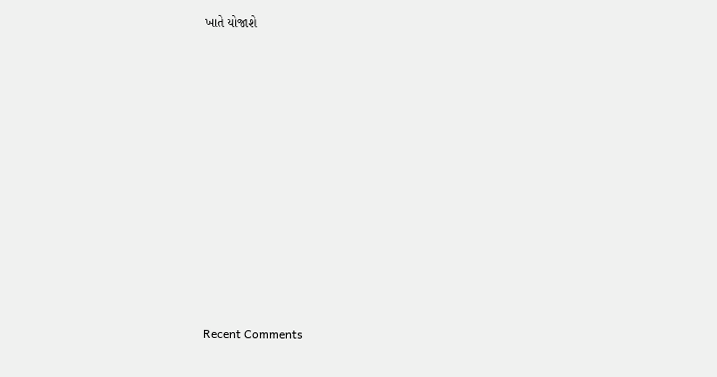ખાતે યોજાશે


















Recent Comments